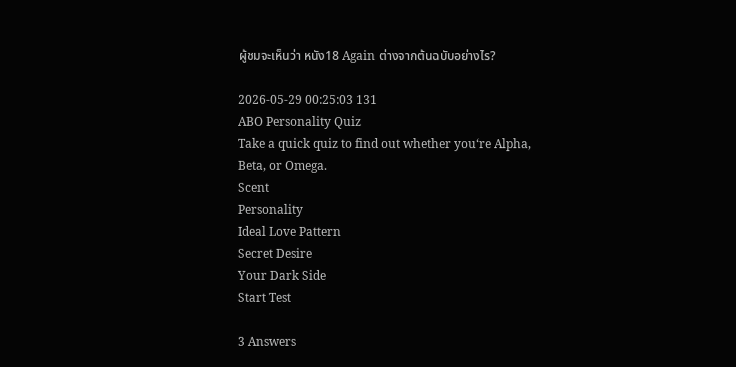ผู้ชมจะเห็นว่า หนัง18 Again ต่างจากต้นฉบับอย่างไร?

2026-05-29 00:25:03 131
ABO Personality Quiz
Take a quick quiz to find out whether you‘re Alpha, Beta, or Omega.
Scent
Personality
Ideal Love Pattern
Secret Desire
Your Dark Side
Start Test

3 Answers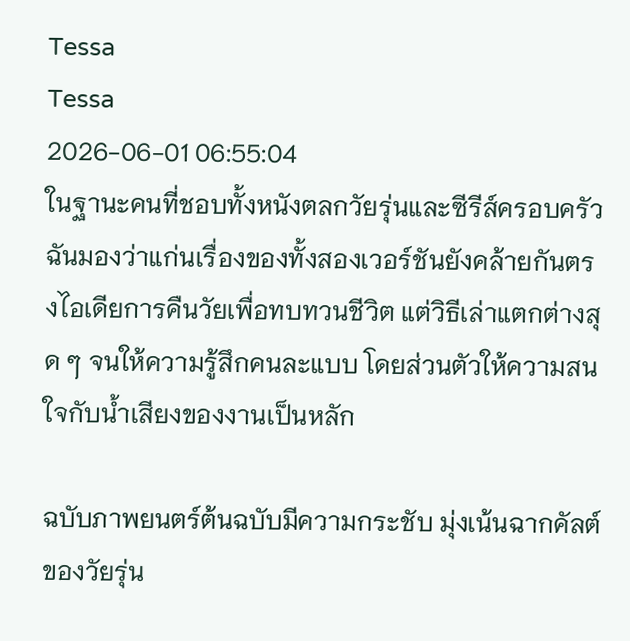Tessa
Tessa
2026-06-01 06:55:04
ในฐานะคนที่ชอบทั้งหนังตลกวัยรุ่นและซีรีส์ครอบครัว ฉันมองว่าแก่นเรื่องของทั้งสองเวอร์ชันยังคล้ายกันตรงไอเดียการคืนวัยเพื่อทบทวนชีวิต แต่วิธีเล่าแตกต่างสุด ๆ จนให้ความรู้สึกคนละแบบ โดยส่วนตัวให้ความสนใจกับน้ำเสียงของงานเป็นหลัก

ฉบับภาพยนตร์ต้นฉบับมีความกระชับ มุ่งเน้นฉากคัลต์ของวัยรุ่น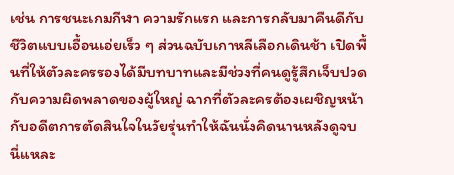เช่น การชนะเกมกีฬา ความรักแรก และการกลับมาคืนดีกับชีวิตแบบเอื้อนเอ่ยเร็ว ๆ ส่วนฉบับเกาหลีเลือกเดินช้า เปิดพื้นที่ให้ตัวละครรองได้มีบทบาทและมีช่วงที่คนดูรู้สึกเจ็บปวดกับความผิดพลาดของผู้ใหญ่ ฉากที่ตัวละครต้องเผชิญหน้ากับอดีตการตัดสินใจในวัยรุ่นทำให้ฉันนั่งคิดนานหลังดูจบ นี่แหละ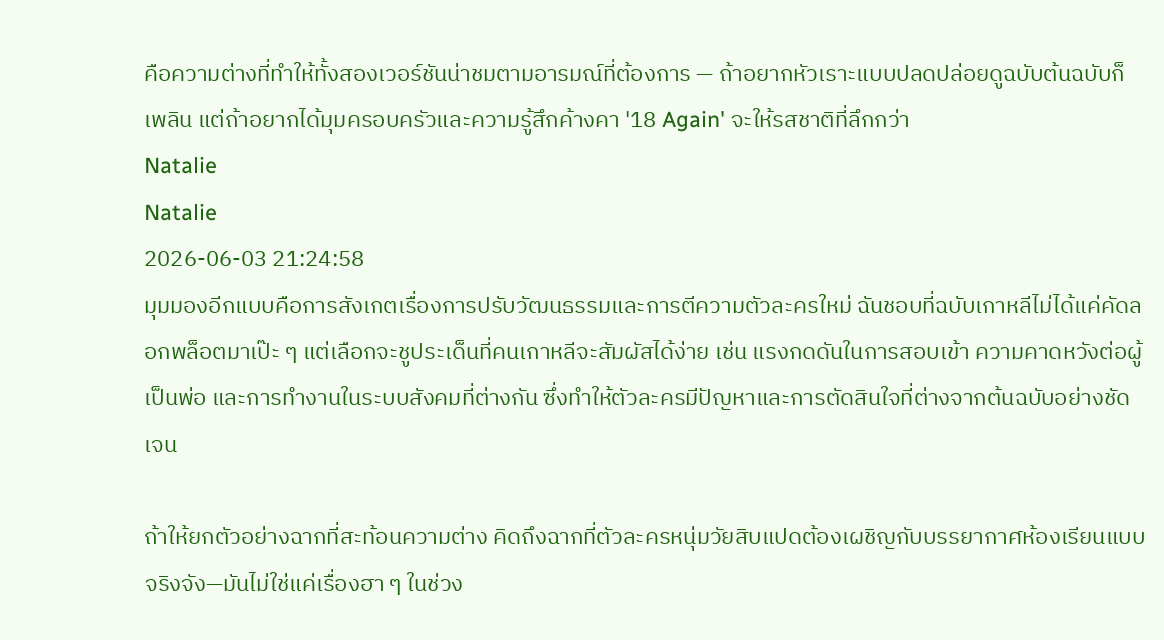คือความต่างที่ทำให้ทั้งสองเวอร์ชันน่าชมตามอารมณ์ที่ต้องการ — ถ้าอยากหัวเราะแบบปลดปล่อยดูฉบับต้นฉบับก็เพลิน แต่ถ้าอยากได้มุมครอบครัวและความรู้สึกค้างคา '18 Again' จะให้รสชาติที่ลึกกว่า
Natalie
Natalie
2026-06-03 21:24:58
มุมมองอีกแบบคือการสังเกตเรื่องการปรับวัฒนธรรมและการตีความตัวละครใหม่ ฉันชอบที่ฉบับเกาหลีไม่ได้แค่คัดลอกพล็อตมาเป๊ะ ๆ แต่เลือกจะชูประเด็นที่คนเกาหลีจะสัมผัสได้ง่าย เช่น แรงกดดันในการสอบเข้า ความคาดหวังต่อผู้เป็นพ่อ และการทำงานในระบบสังคมที่ต่างกัน ซึ่งทำให้ตัวละครมีปัญหาและการตัดสินใจที่ต่างจากต้นฉบับอย่างชัดเจน

ถ้าให้ยกตัวอย่างฉากที่สะท้อนความต่าง คิดถึงฉากที่ตัวละครหนุ่มวัยสิบแปดต้องเผชิญกับบรรยากาศห้องเรียนแบบจริงจัง—มันไม่ใช่แค่เรื่องฮา ๆ ในช่วง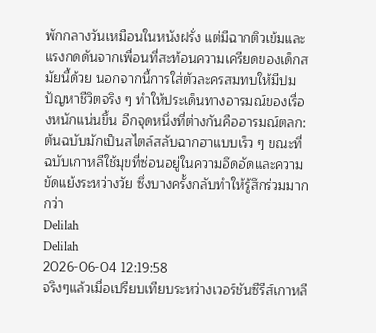พักกลางวันเหมือนในหนังฝรั่ง แต่มีฉากติวเข้มและแรงกดดันจากเพื่อนที่สะท้อนความเครียดของเด็กสมัยนี้ด้วย นอกจากนี้การใส่ตัวละครสมทบให้มีปมปัญหาชีวิตจริง ๆ ทำให้ประเด็นทางอารมณ์ของเรื่องหนักแน่นขึ้น อีกจุดหนึ่งที่ต่างกันคืออารมณ์ตลก: ต้นฉบับมักเป็นสไตล์สลับฉากฮาแบบเร็ว ๆ ขณะที่ฉบับเกาหลีใช้มุขที่ซ่อนอยู่ในความอึดอัดและความขัดแย้งระหว่างวัย ซึ่งบางครั้งกลับทำให้รู้สึกร่วมมากกว่า
Delilah
Delilah
2026-06-04 12:19:58
จริงๆแล้วเมื่อเปรียบเทียบระหว่างเวอร์ชันซีรีส์เกาหลี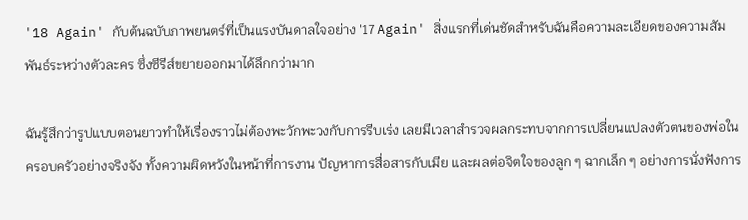'18 Again' กับต้นฉบับภาพยนตร์ที่เป็นแรงบันดาลใจอย่าง '17 Again' สิ่งแรกที่เด่นชัดสำหรับฉันคือความละเอียดของความสัมพันธ์ระหว่างตัวละคร ซึ่งซีรีส์ขยายออกมาได้ลึกกว่ามาก

ฉันรู้สึกว่ารูปแบบตอนยาวทำให้เรื่องราวไม่ต้องพะวักพะวงกับการรีบเร่ง เลยมีเวลาสำรวจผลกระทบจากการเปลี่ยนแปลงตัวตนของพ่อในครอบครัวอย่างจริงจัง ทั้งความผิดหวังในหน้าที่การงาน ปัญหาการสื่อสารกับเมีย และผลต่อจิตใจของลูก ๆ ฉากเล็ก ๆ อย่างการนั่งฟังการ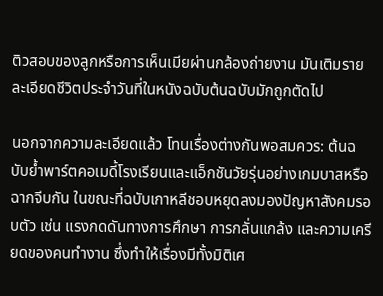ติวสอบของลูกหรือการเห็นเมียผ่านกล้องถ่ายงาน มันเติมรายละเอียดชีวิตประจำวันที่ในหนังฉบับต้นฉบับมักถูกตัดไป

นอกจากความละเอียดแล้ว โทนเรื่องต่างกันพอสมควร: ต้นฉบับย้ำพาร์ตคอเมดี้โรงเรียนและแอ็กชันวัยรุ่นอย่างเกมบาสหรือฉากจีบกัน ในขณะที่ฉบับเกาหลีชอบหยุดลงมองปัญหาสังคมรอบตัว เช่น แรงกดดันทางการศึกษา การกลั่นแกล้ง และความเครียดของคนทำงาน ซึ่งทำให้เรื่องมีทั้งมิติเศ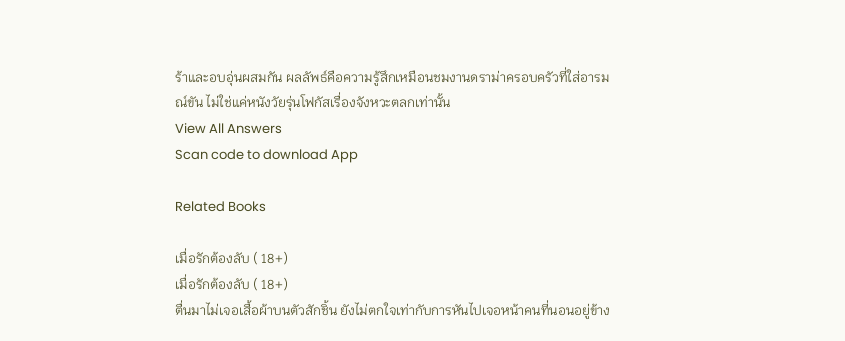ร้าและอบอุ่นผสมกัน ผลลัพธ์คือความรู้สึกเหมือนชมงานดราม่าครอบครัวที่ใส่อารมณ์ขัน ไม่ใช่แค่หนังวัยรุ่นโฟกัสเรื่องจังหวะตลกเท่านั้น
View All Answers
Scan code to download App

Related Books

เมื่อรักต้องลับ ( 18+)
เมื่อรักต้องลับ ( 18+)
ตื่นมาไม่เจอเสื้อผ้าบนตัวสักชิ้น ยังไม่ตกใจเท่ากับการหันไปเจอหน้าคนที่นอนอยู่ข้าง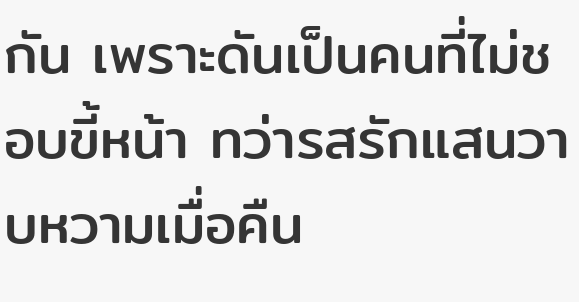กัน เพราะดันเป็นคนที่ไม่ชอบขี้หน้า ทว่ารสรักแสนวาบหวามเมื่อคืน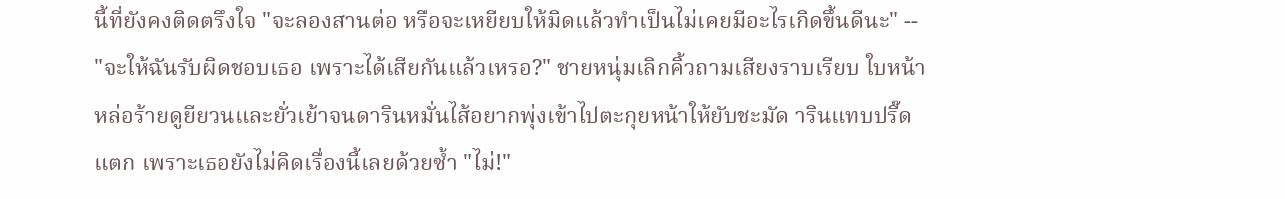นี้ที่ยังคงติดตรึงใจ "จะลองสานต่อ หรือจะเหยียบให้มิดแล้วทำเป็นไม่เคยมีอะไรเกิดขึ้นดีนะ" -- "จะให้ฉันรับผิดชอบเธอ เพราะได้เสียกันแล้วเหรอ?" ชายหนุ่มเลิกคิ้วถามเสียงราบเรียบ ใบหน้าหล่อร้ายดูยียวนและยั่วเย้าจนดารินหมั่นไส้อยากพุ่งเข้าไปตะกุยหน้าให้ยับชะมัด ารินแทบปรี๊ดแตก เพราะเธอยังไม่คิดเรื่องนี้เลยด้วยซ้ำ "ไม่!"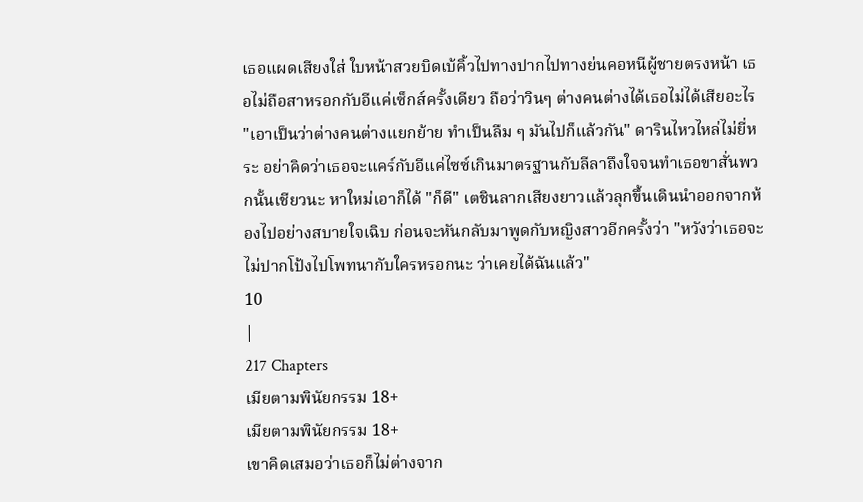เธอแผดเสียงใส่ ใบหน้าสวยบิดเบ้คิ้วไปทางปากไปทางย่นคอหนีผู้ชายตรงหน้า เธอไม่ถือสาหรอกกับอีแค่เซ็กส์ครั้งเดียว ถือว่าวินๆ ต่างคนต่างได้เธอไม่ได้เสียอะไร "เอาเป็นว่าต่างคนต่างแยกย้าย ทำเป็นลืม ๆ มันไปก็แล้วกัน" ดารินไหวไหล่ไม่ยี่หระ อย่าคิดว่าเธอจะแคร์กับอีแค่ไซซ์เกินมาตรฐานกับลีลาถึงใจจนทำเธอขาสั่นพวกนั้นเชียวนะ หาใหม่เอาก็ได้ "ก็ดี" เตชินลากเสียงยาวแล้วลุกขึ้นเดินนำออกจากห้องไปอย่างสบายใจเฉิบ ก่อนจะหันกลับมาพูดกับหญิงสาวอีกครั้งว่า "หวังว่าเธอจะไม่ปากโป้งไปโพทนากับใครหรอกนะ ว่าเคยได้ฉันแล้ว"
10
|
217 Chapters
เมียตามพินัยกรรม 18+
เมียตามพินัยกรรม 18+
เขาคิดเสมอว่าเธอก็ไม่ต่างจาก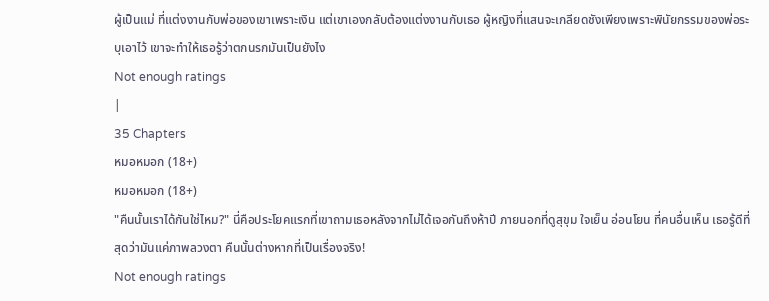ผู้เป็นแม่ ที่แต่งงานกับพ่อของเขาเพราะเงิน แต่เขาเองกลับต้องแต่งงานกับเธอ ผู้หญิงที่แสนจะเกลียดชังเพียงเพราะพินัยกรรมของพ่อระบุเอาไว้ เขาจะทำให้เธอรู้ว่าตกนรกมันเป็นยังไง
Not enough ratings
|
35 Chapters
หมอหมอก (18+)
หมอหมอก (18+)
"คืนนั้นเราได้กันใช่ไหม?" นี่คือประโยคแรกที่เขาถามเธอหลังจากไม่ได้เจอกันถึงห้าปี ภายนอกที่ดูสุขุม ใจเย็น อ่อนโยน ที่คนอื่นเห็น เธอรู้ดีที่สุดว่ามันแค่ภาพลวงตา คืนนั้นต่างหากที่เป็นเรื่องจริง!
Not enough ratings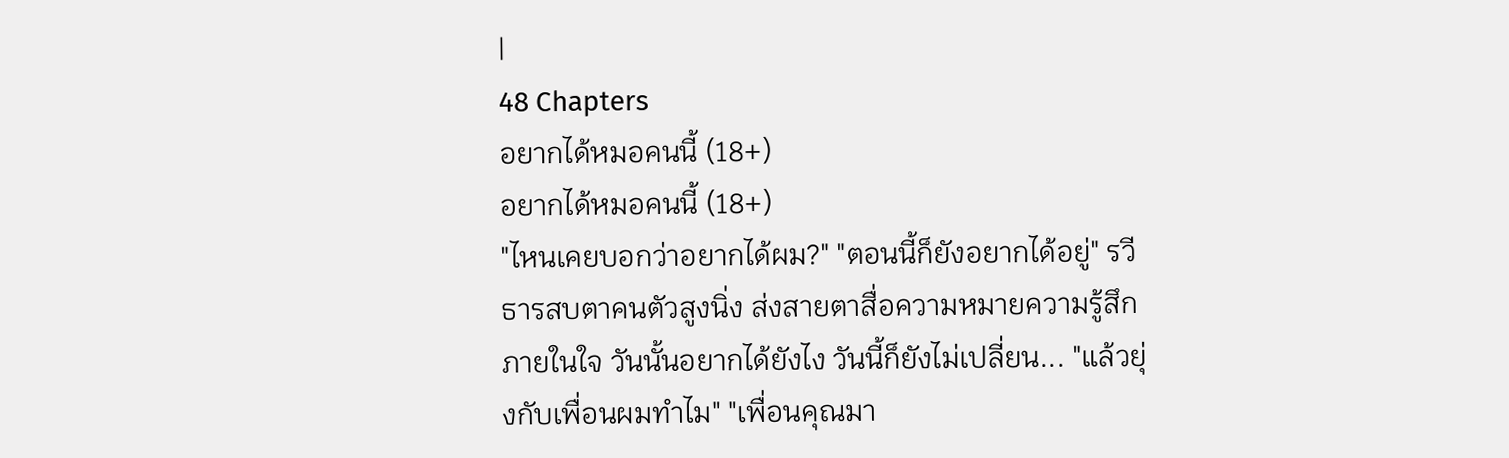|
48 Chapters
อยากได้หมอคนนี้ (18+)
อยากได้หมอคนนี้ (18+)
"ไหนเคยบอกว่าอยากได้ผม?" "ตอนนี้ก็ยังอยากได้อยู่" รวีธารสบตาคนตัวสูงนิ่ง ส่งสายตาสื่อความหมายความรู้สึกภายในใจ วันนั้นอยากได้ยังไง วันนี้ก็ยังไม่เปลี่ยน... "แล้วยุ่งกับเพื่อนผมทำไม" "เพื่อนคุณมา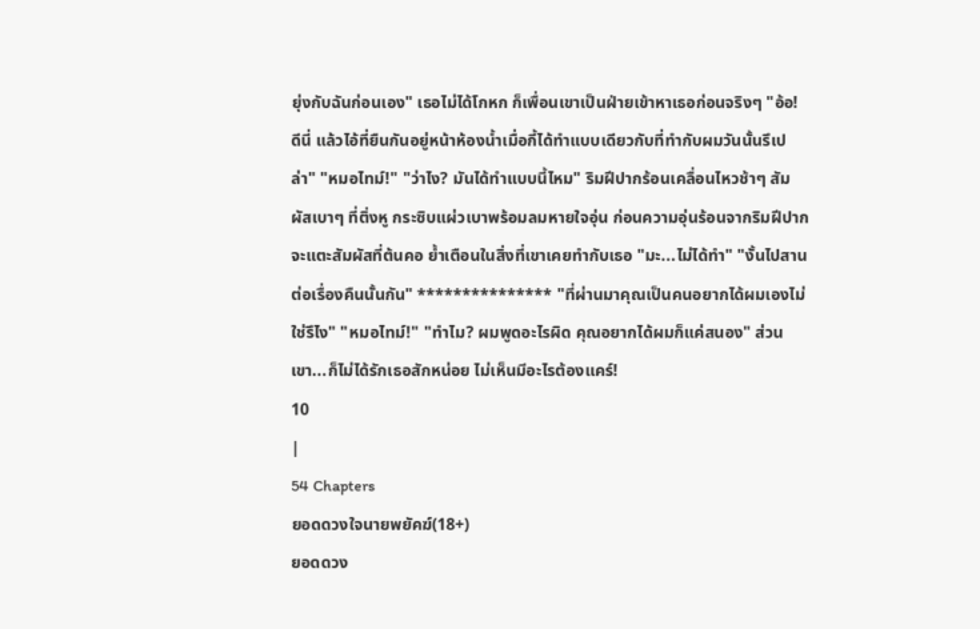ยุ่งกับฉันก่อนเอง" เธอไม่ได้โกหก ก็เพื่อนเขาเป็นฝ่ายเข้าหาเธอก่อนจริงๆ "อ้อ! ดีนี่ แล้วไอ้ที่ยืนกันอยู่หน้าห้องน้ำเมื่อกี้ได้ทำแบบเดียวกับที่ทำกับผมวันนั้นรึเปล่า" "หมอไทม์!" "ว่าไง? มันได้ทำแบบนี้ไหม" ริมฝีปากร้อนเคลื่อนไหวช้าๆ สัมผัสเบาๆ ที่ติ่งหู กระซิบแผ่วเบาพร้อมลมหายใจอุ่น ก่อนความอุ่นร้อนจากริมฝีปากจะแตะสัมผัสที่ต้นคอ ย้ำเตือนในสิ่งที่เขาเคยทำกับเธอ "มะ...ไม่ได้ทำ" "งั้นไปสานต่อเรื่องคืนนั้นกัน" *************** "ที่ผ่านมาคุณเป็นคนอยากได้ผมเองไม่ใช่รึไง" "หมอไทม์!" "ทำไม? ผมพูดอะไรผิด คุณอยากได้ผมก็แค่สนอง" ส่วนเขา...ก็ไม่ได้รักเธอสักหน่อย ไม่เห็นมีอะไรต้องแคร์!
10
|
54 Chapters
ยอดดวงใจนายพยัคฆ์(18+)
ยอดดวง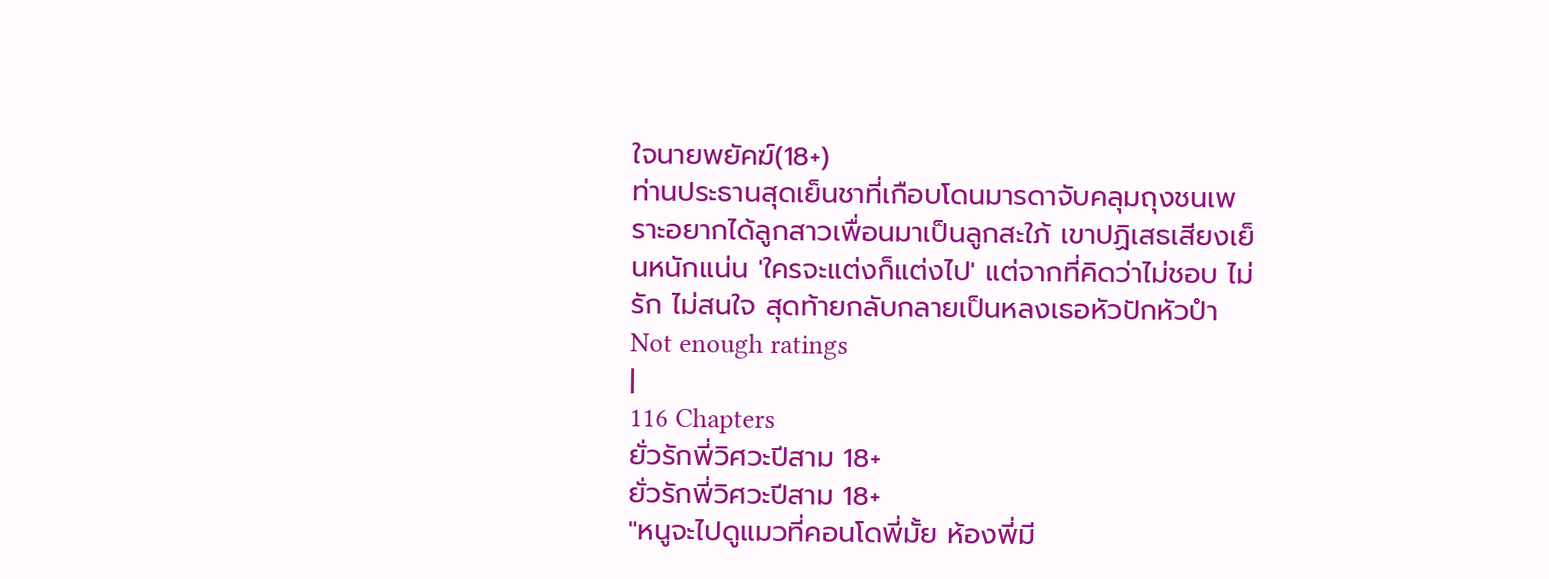ใจนายพยัคฆ์(18+)
ท่านประธานสุดเย็นชาที่เกือบโดนมารดาจับคลุมถุงชนเพราะอยากได้ลูกสาวเพื่อนมาเป็นลูกสะใภ้ เขาปฏิเสธเสียงเย็นหนักแน่น 'ใครจะแต่งก็แต่งไป' แต่จากที่คิดว่าไม่ชอบ ไม่รัก ไม่สนใจ สุดท้ายกลับกลายเป็นหลงเธอหัวปักหัวปำ
Not enough ratings
|
116 Chapters
ยั่วรักพี่วิศวะปีสาม 18+
ยั่วรักพี่วิศวะปีสาม 18+
"หนูจะไปดูแมวที่คอนโดพี่มั้ย ห้องพี่มี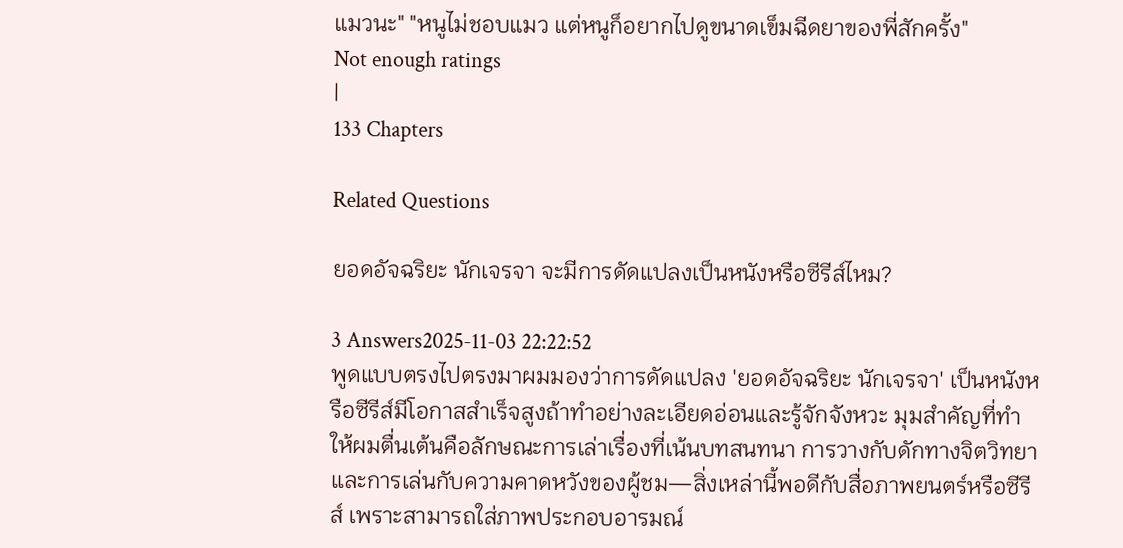แมวนะ" "หนูไม่ชอบแมว แต่หนูก็อยากไปดูขนาดเข็มฉีดยาของพี่สักครั้ง"
Not enough ratings
|
133 Chapters

Related Questions

ยอดอัจฉริยะ นักเจรจา จะมีการดัดแปลงเป็นหนังหรือซีรีส์ไหม?

3 Answers2025-11-03 22:22:52
พูดแบบตรงไปตรงมาผมมองว่าการดัดแปลง 'ยอดอัจฉริยะ นักเจรจา' เป็นหนังหรือซีรีส์มีโอกาสสำเร็จสูงถ้าทำอย่างละเอียดอ่อนและรู้จักจังหวะ มุมสำคัญที่ทำให้ผมตื่นเต้นคือลักษณะการเล่าเรื่องที่เน้นบทสนทนา การวางกับดักทางจิตวิทยา และการเล่นกับความคาดหวังของผู้ชม—สิ่งเหล่านี้พอดีกับสื่อภาพยนตร์หรือซีรีส์ เพราะสามารถใส่ภาพประกอบอารมณ์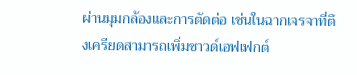ผ่านมุมกล้องและการตัดต่อ เช่นในฉากเจรจาที่ตึงเครียดสามารถเพิ่มซาวด์เอฟเฟกต์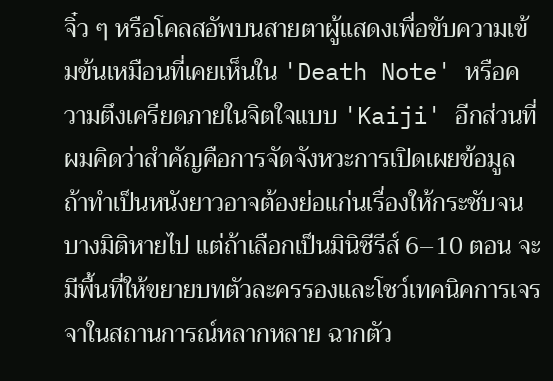จิ๋ว ๆ หรือโคลสอัพบนสายตาผู้แสดงเพื่อขับความเข้มข้นเหมือนที่เคยเห็นใน 'Death Note' หรือความตึงเครียดภายในจิตใจแบบ 'Kaiji' อีกส่วนที่ผมคิดว่าสำคัญคือการจัดจังหวะการเปิดเผยข้อมูล ถ้าทำเป็นหนังยาวอาจต้องย่อแก่นเรื่องให้กระชับจนบางมิติหายไป แต่ถ้าเลือกเป็นมินิซีรีส์ 6–10 ตอน จะมีพื้นที่ให้ขยายบทตัวละครรองและโชว์เทคนิคการเจรจาในสถานการณ์หลากหลาย ฉากตัว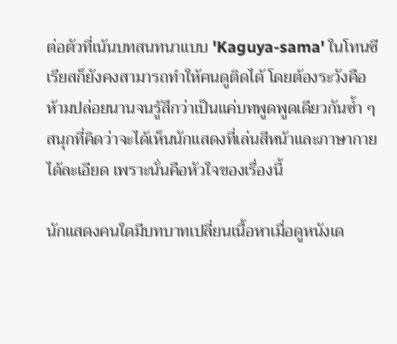ต่อตัวที่เน้นบทสนทนาแบบ 'Kaguya-sama' ในโทนซีเรียสก็ยังคงสามารถทำให้คนดูติดได้ โดยต้องระวังคือห้ามปล่อยนานจนรู้สึกว่าเป็นแค่บทพูดพูดเดียวกันซ้ำ ๆ สนุกที่คิดว่าจะได้เห็นนักแสดงที่เล่นสีหน้าและภาษากายได้ละเอียด เพราะนั่นคือหัวใจของเรื่องนี้

นักแสดงคนใดมีบทบาทเปลี่ยนเนื้อหาเมื่อดูหนังเด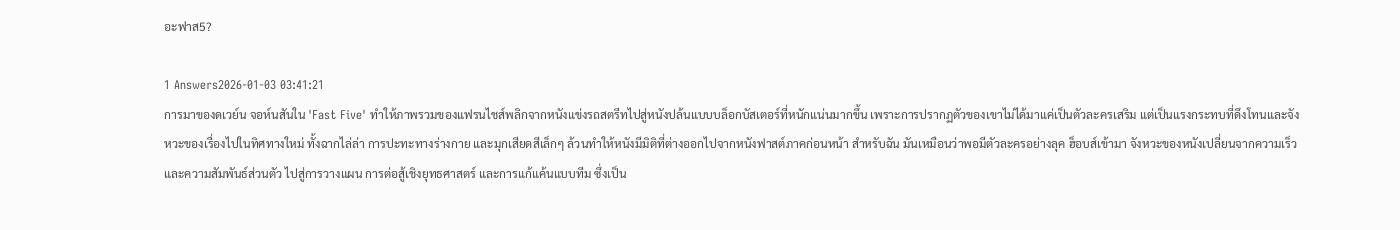อะฟาส5?

1 Answers2026-01-03 03:41:21
การมาของดเวย์น จอห์นสันใน 'Fast Five' ทำให้ภาพรวมของแฟรนไชส์พลิกจากหนังแข่งรถสตรีทไปสู่หนังปล้นแบบบล็อกบัสเตอร์ที่หนักแน่นมากขึ้น เพราะการปรากฏตัวของเขาไม่ได้มาแค่เป็นตัวละครเสริม แต่เป็นแรงกระทบที่ดึงโทนและจังหวะของเรื่องไปในทิศทางใหม่ ทั้งฉากไล่ล่า การปะทะทางร่างกาย และมุกเสียดสีเล็กๆ ล้วนทำให้หนังมีมิติที่ต่างออกไปจากหนังฟาสต์ภาคก่อนหน้า สำหรับฉัน มันเหมือนว่าพอมีตัวละครอย่างลุค ฮ็อบส์เข้ามา จังหวะของหนังเปลี่ยนจากความเร็วและความสัมพันธ์ส่วนตัว ไปสู่การวางแผน การต่อสู้เชิงยุทธศาสตร์ และการแก้แค้นแบบทีม ซึ่งเป็น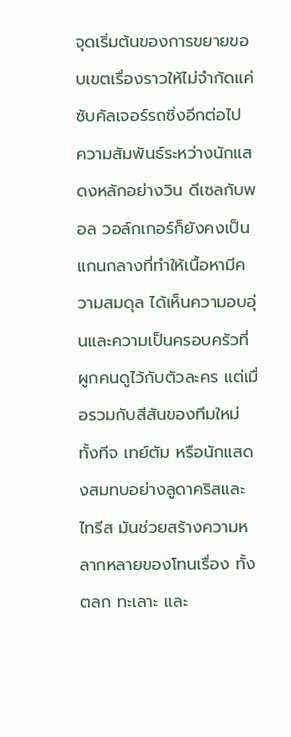จุดเริ่มต้นของการขยายขอบเขตเรื่องราวให้ไม่จำกัดแค่ซับคัลเจอร์รถซิ่งอีกต่อไป ความสัมพันธ์ระหว่างนักแสดงหลักอย่างวิน ดีเซลกับพอล วอล์กเกอร์ก็ยังคงเป็นแกนกลางที่ทำให้เนื้อหามีความสมดุล ได้เห็นความอบอุ่นและความเป็นครอบครัวที่ผูกคนดูไว้กับตัวละคร แต่เมื่อรวมกับสีสันของทีมใหม่ทั้งทีจ เทย์ตัม หรือนักแสดงสมทบอย่างลูดาคริสและไทรีส มันช่วยสร้างความหลากหลายของโทนเรื่อง ทั้งตลก ทะเลาะ และ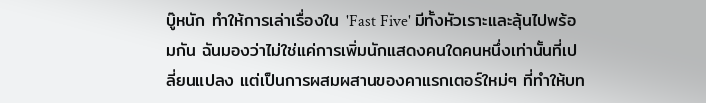บู๊หนัก ทำให้การเล่าเรื่องใน 'Fast Five' มีทั้งหัวเราะและลุ้นไปพร้อมกัน ฉันมองว่าไม่ใช่แค่การเพิ่มนักแสดงคนใดคนหนึ่งเท่านั้นที่เปลี่ยนแปลง แต่เป็นการผสมผสานของคาแรกเตอร์ใหม่ๆ ที่ทำให้บท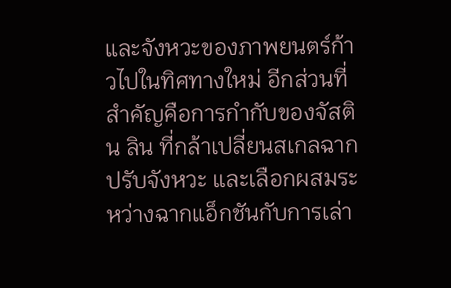และจังหวะของภาพยนตร์ก้าวไปในทิศทางใหม่ อีกส่วนที่สำคัญคือการกำกับของจัสติน ลิน ที่กล้าเปลี่ยนสเกลฉาก ปรับจังหวะ และเลือกผสมระหว่างฉากแอ็กชันกับการเล่า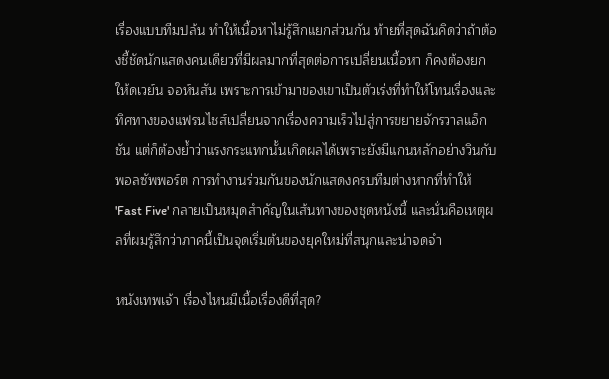เรื่องแบบทีมปล้น ทำให้เนื้อหาไม่รู้สึกแยกส่วนกัน ท้ายที่สุดฉันคิดว่าถ้าต้องชี้ชัดนักแสดงคนเดียวที่มีผลมากที่สุดต่อการเปลี่ยนเนื้อหา ก็คงต้องยกให้ดเวย์น จอห์นสัน เพราะการเข้ามาของเขาเป็นตัวเร่งที่ทำให้โทนเรื่องและทิศทางของแฟรนไชส์เปลี่ยนจากเรื่องความเร็วไปสู่การขยายจักรวาลแอ็กชัน แต่ก็ต้องย้ำว่าแรงกระแทกนั้นเกิดผลได้เพราะยังมีแกนหลักอย่างวินกับพอลซัพพอร์ต การทำงานร่วมกันของนักแสดงครบทีมต่างหากที่ทำให้ 'Fast Five' กลายเป็นหมุดสำคัญในเส้นทางของชุดหนังนี้ และนั่นคือเหตุผลที่ผมรู้สึกว่าภาคนี้เป็นจุดเริ่มต้นของยุคใหม่ที่สนุกและน่าจดจำ

หนังเทพเจ้า เรื่องไหนมีเนื้อเรื่องดีที่สุด?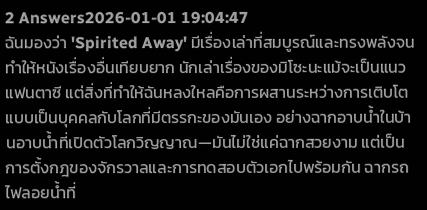2 Answers2026-01-01 19:04:47
ฉันมองว่า 'Spirited Away' มีเรื่องเล่าที่สมบูรณ์และทรงพลังจนทำให้หนังเรื่องอื่นเทียบยาก นักเล่าเรื่องของมิโซะนะแม้จะเป็นแนวแฟนตาซี แต่สิ่งที่ทำให้ฉันหลงใหลคือการผสานระหว่างการเติบโตแบบเป็นบุคคลกับโลกที่มีตรรกะของมันเอง อย่างฉากอาบน้ำในบ้านอาบน้ำที่เปิดตัวโลกวิญญาณ—มันไม่ใช่แค่ฉากสวยงาม แต่เป็นการตั้งกฎของจักรวาลและการทดสอบตัวเอกไปพร้อมกัน ฉากรถไฟลอยน้ำที่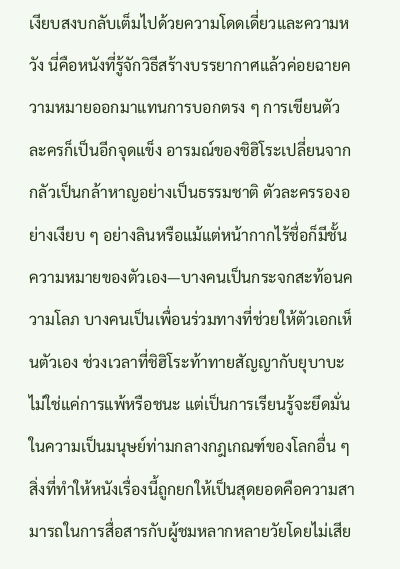เงียบสงบกลับเต็มไปด้วยความโดดเดี่ยวและความหวัง นี่คือหนังที่รู้จักวิธีสร้างบรรยากาศแล้วค่อยฉายความหมายออกมาแทนการบอกตรง ๆ การเขียนตัวละครก็เป็นอีกจุดแข็ง อารมณ์ของชิฮิโระเปลี่ยนจากกลัวเป็นกล้าหาญอย่างเป็นธรรมชาติ ตัวละครรองอย่างเงียบ ๆ อย่างลินหรือแม้แต่หน้ากากไร้ชื่อก็มีชั้นความหมายของตัวเอง—บางคนเป็นกระจกสะท้อนความโลภ บางคนเป็นเพื่อนร่วมทางที่ช่วยให้ตัวเอกเห็นตัวเอง ช่วงเวลาที่ชิฮิโระท้าทายสัญญากับยุบาบะไม่ใช่แค่การแพ้หรือชนะ แต่เป็นการเรียนรู้จะยึดมั่นในความเป็นมนุษย์ท่ามกลางกฎเกณฑ์ของโลกอื่น ๆ สิ่งที่ทำให้หนังเรื่องนี้ถูกยกให้เป็นสุดยอดคือความสามารถในการสื่อสารกับผู้ชมหลากหลายวัยโดยไม่เสีย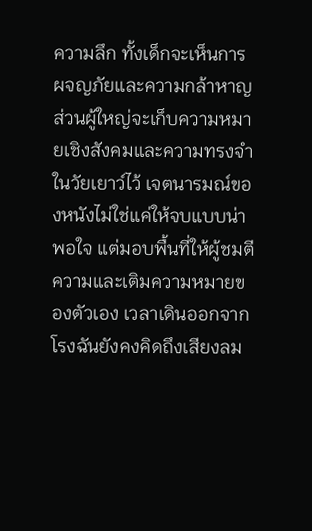ความลึก ทั้งเด็กจะเห็นการผจญภัยและความกล้าหาญ ส่วนผู้ใหญ่จะเก็บความหมายเชิงสังคมและความทรงจำในวัยเยาว์ไว้ เจตนารมณ์ของหนังไม่ใช่แค่ให้จบแบบน่าพอใจ แต่มอบพื้นที่ให้ผู้ชมตีความและเติมความหมายของตัวเอง เวลาเดินออกจากโรงฉันยังคงคิดถึงเสียงลม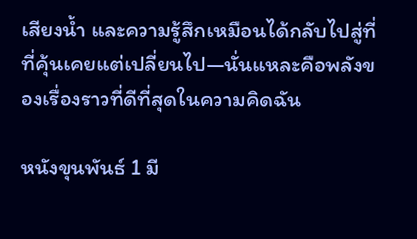เสียงน้ำ และความรู้สึกเหมือนได้กลับไปสู่ที่ที่คุ้นเคยแต่เปลี่ยนไป—นั่นแหละคือพลังของเรื่องราวที่ดีที่สุดในความคิดฉัน

หนังขุนพันธ์ 1 มี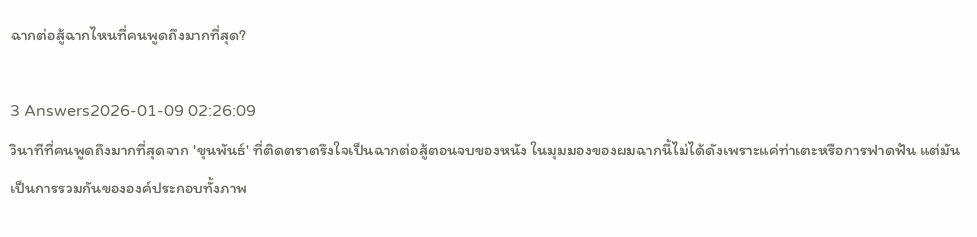ฉากต่อสู้ฉากไหนที่คนพูดถึงมากที่สุด?

3 Answers2026-01-09 02:26:09
วินาทีที่คนพูดถึงมากที่สุดจาก 'ขุนพันธ์' ที่ติดตราตรึงใจเป็นฉากต่อสู้ตอนจบของหนัง ในมุมมองของผมฉากนี้ไม่ได้ดังเพราะแค่ท่าเตะหรือการฟาดฟัน แต่มันเป็นการรวมกันขององค์ประกอบทั้งภาพ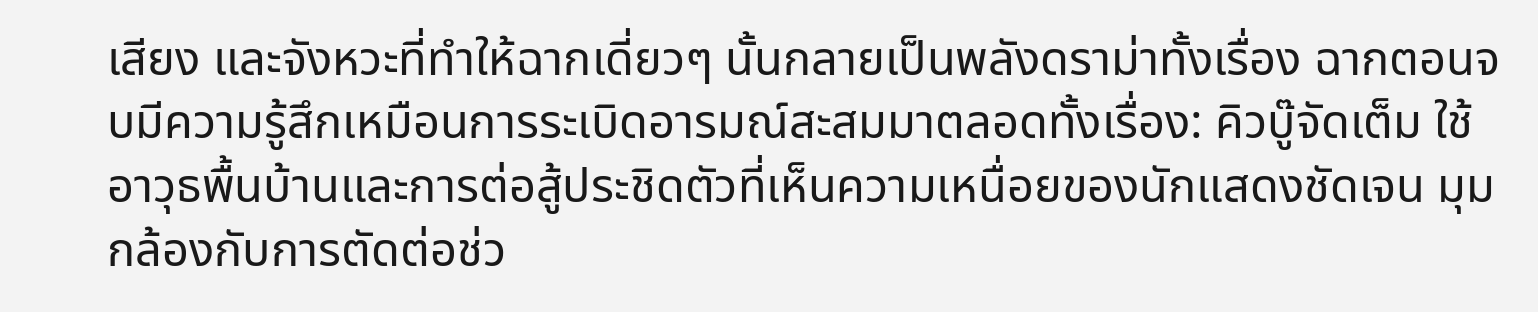เสียง และจังหวะที่ทำให้ฉากเดี่ยวๆ นั้นกลายเป็นพลังดราม่าทั้งเรื่อง ฉากตอนจบมีความรู้สึกเหมือนการระเบิดอารมณ์สะสมมาตลอดทั้งเรื่อง: คิวบู๊จัดเต็ม ใช้อาวุธพื้นบ้านและการต่อสู้ประชิดตัวที่เห็นความเหนื่อยของนักแสดงชัดเจน มุมกล้องกับการตัดต่อช่ว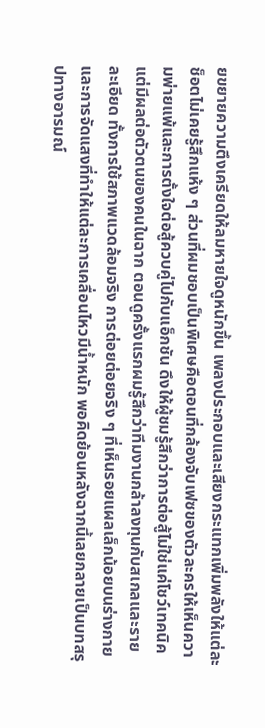ยขยายความตึงเครียดให้ลมหายใจดูหนักขึ้น เพลงประกอบและเสียงกระแทกเพิ่มพลังให้แต่ละช็อตไม่เคยรู้สึกแห้ง ๆ ส่วนที่ผมชอบเป็นพิเศษคือตอนที่กล้องจับเฟซของตัวละครให้เห็นความพ่ายแพ้และการตั้งใจต่อสู้ควบคู่ไปกับแอ็กชัน ดึงให้ผู้ชมรู้สึกว่าการต่อสู้ไม่ใช่แค่โชว์เทคนิค แต่มีผลต่อตัวตนของคนในฉาก ตอนดูครั้งแรกผมรู้สึกว่าทีมงานกล้าลงทุนกับสเกลและรายละเอียด ทั้งการใช้สภาพแวดล้อมจริง การต่อยต่อยจริง ๆ ที่เห็นรอยแผลเล็กน้อยบนร่างกาย และการจัดแสงที่ทำให้แต่ละการเคลื่อนไหวมีน้ำหนัก พอคิดย้อนหลังฉากนี้เลยกลายเป็นบทสรุปทางอารมณ์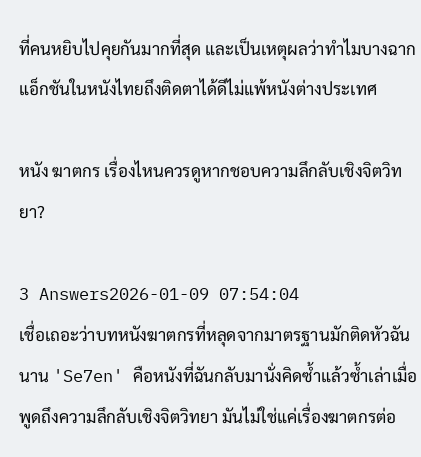ที่คนหยิบไปคุยกันมากที่สุด และเป็นเหตุผลว่าทำไมบางฉากแอ็กชันในหนังไทยถึงติดตาได้ดีไม่แพ้หนังต่างประเทศ

หนัง ฆาตกร เรื่องไหนควรดูหากชอบความลึกลับเชิงจิตวิทยา?

3 Answers2026-01-09 07:54:04
เชื่อเถอะว่าบทหนังฆาตกรที่หลุดจากมาตรฐานมักติดหัวฉันนาน 'Se7en' คือหนังที่ฉันกลับมานั่งคิดซ้ำแล้วซ้ำเล่าเมื่อพูดถึงความลึกลับเชิงจิตวิทยา มันไม่ใช่แค่เรื่องฆาตกรต่อ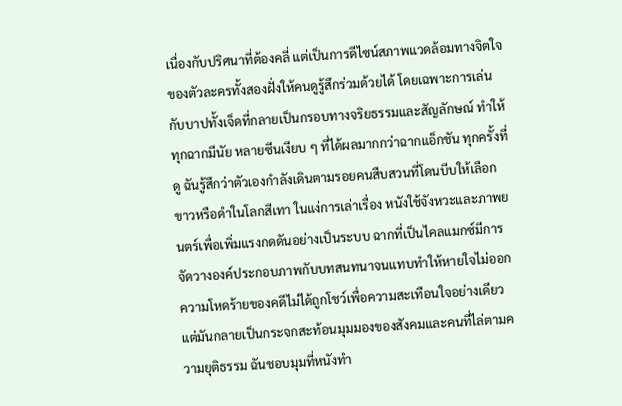เนื่องกับปริศนาที่ต้องคลี่ แต่เป็นการดีไซน์สภาพแวดล้อมทางจิตใจของตัวละครทั้งสองฝั่งให้คนดูรู้สึกร่วมด้วยได้ โดยเฉพาะการเล่นกับบาปทั้งเจ็ดที่กลายเป็นกรอบทางจริยธรรมและสัญลักษณ์ ทำให้ทุกฉากมีนัย หลายซีนเงียบ ๆ ที่ได้ผลมากกว่าฉากแอ็กชัน ทุกครั้งที่ดู ฉันรู้สึกว่าตัวเองกำลังเดินตามรอยคนสืบสวนที่โดนบีบให้เลือกขาวหรือดำในโลกสีเทา ในแง่การเล่าเรื่อง หนังใช้จังหวะและภาพยนตร์เพื่อเพิ่มแรงกดดันอย่างเป็นระบบ ฉากที่เป็นไคลแมกซ์มีการจัดวางองค์ประกอบภาพกับบทสนทนาจนแทบทำให้หายใจไม่ออก ความโหดร้ายของคดีไม่ได้ถูกโชว์เพื่อความสะเทือนใจอย่างเดียว แต่มันกลายเป็นกระจกสะท้อนมุมมองของสังคมและคนที่ไล่ตามความยุติธรรม ฉันชอบมุมที่หนังทำ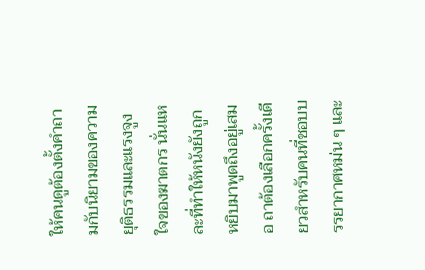ให้คนดูต้องตั้งคำถามกับนิยามของความยุติธรรมและแรงจูงใจของฆาตกร นั่นแหละที่ทำให้หนังยังถูกหยิบมาพูดถึงอยู่เสมอ ถาต้องเลือกครั้งเดียวสำหรับคนที่ชอบบรรยากาศหม่น ๆ และ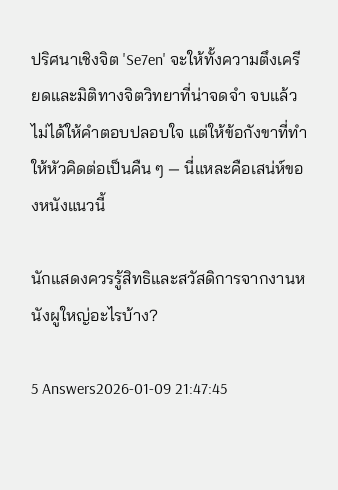ปริศนาเชิงจิต 'Se7en' จะให้ทั้งความตึงเครียดและมิติทางจิตวิทยาที่น่าจดจำ จบแล้วไม่ได้ให้คำตอบปลอบใจ แต่ให้ข้อกังขาที่ทำให้หัวคิดต่อเป็นคืน ๆ — นี่แหละคือเสน่ห์ของหนังแนวนี้

นักแสดงควรรู้สิทธิและสวัสดิการจากงานหนังผูใหญ่อะไรบ้าง?

5 Answers2026-01-09 21:47:45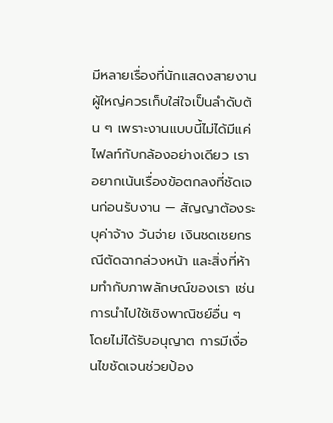มีหลายเรื่องที่นักแสดงสายงานผู้ใหญ่ควรเก็บใส่ใจเป็นลำดับต้น ๆ เพราะงานแบบนี้ไม่ได้มีแค่ไฟลท์กับกล้องอย่างเดียว เราอยากเน้นเรื่องข้อตกลงที่ชัดเจนก่อนรับงาน — สัญญาต้องระบุค่าจ้าง วันจ่าย เงินชดเชยกรณีตัดฉากล่วงหน้า และสิ่งที่ห้ามทำกับภาพลักษณ์ของเรา เช่น การนำไปใช้เชิงพาณิชย์อื่น ๆ โดยไม่ได้รับอนุญาต การมีเงื่อนไขชัดเจนช่วยป้อง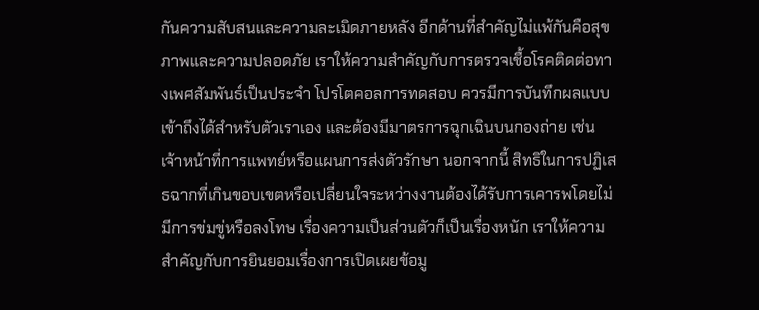กันความสับสนและความละเมิดภายหลัง อีกด้านที่สำคัญไม่แพ้กันคือสุขภาพและความปลอดภัย เราให้ความสำคัญกับการตรวจเชื้อโรคติดต่อทางเพศสัมพันธ์เป็นประจำ โปรโตคอลการทดสอบ ควรมีการบันทึกผลแบบเข้าถึงได้สำหรับตัวเราเอง และต้องมีมาตรการฉุกเฉินบนกองถ่าย เช่น เจ้าหน้าที่การแพทย์หรือแผนการส่งตัวรักษา นอกจากนี้ สิทธิในการปฏิเสธฉากที่เกินขอบเขตหรือเปลี่ยนใจระหว่างงานต้องได้รับการเคารพโดยไม่มีการข่มขู่หรือลงโทษ เรื่องความเป็นส่วนตัวก็เป็นเรื่องหนัก เราให้ความสำคัญกับการยินยอมเรื่องการเปิดเผยข้อมู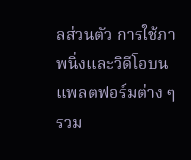ลส่วนตัว การใช้ภาพนิ่งและวิดีโอบนแพลตฟอร์มต่าง ๆ รวม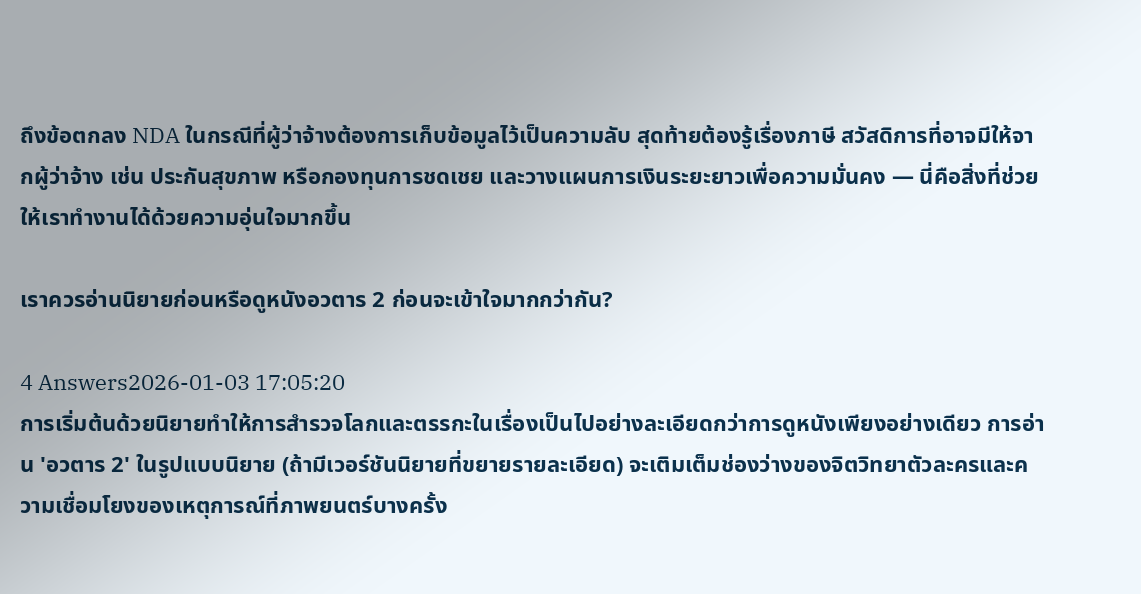ถึงข้อตกลง NDA ในกรณีที่ผู้ว่าจ้างต้องการเก็บข้อมูลไว้เป็นความลับ สุดท้ายต้องรู้เรื่องภาษี สวัสดิการที่อาจมีให้จากผู้ว่าจ้าง เช่น ประกันสุขภาพ หรือกองทุนการชดเชย และวางแผนการเงินระยะยาวเพื่อความมั่นคง — นี่คือสิ่งที่ช่วยให้เราทำงานได้ด้วยความอุ่นใจมากขึ้น

เราควรอ่านนิยายก่อนหรือดูหนังอวตาร 2 ก่อนจะเข้าใจมากกว่ากัน?

4 Answers2026-01-03 17:05:20
การเริ่มต้นด้วยนิยายทำให้การสำรวจโลกและตรรกะในเรื่องเป็นไปอย่างละเอียดกว่าการดูหนังเพียงอย่างเดียว การอ่าน 'อวตาร 2' ในรูปแบบนิยาย (ถ้ามีเวอร์ชันนิยายที่ขยายรายละเอียด) จะเติมเต็มช่องว่างของจิตวิทยาตัวละครและความเชื่อมโยงของเหตุการณ์ที่ภาพยนตร์บางครั้ง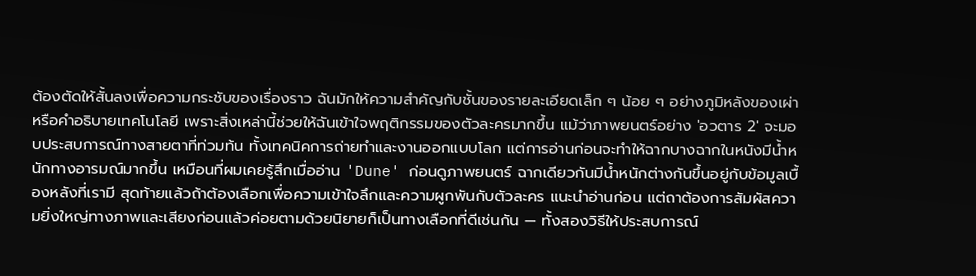ต้องตัดให้สั้นลงเพื่อความกระชับของเรื่องราว ฉันมักให้ความสำคัญกับชั้นของรายละเอียดเล็ก ๆ น้อย ๆ อย่างภูมิหลังของเผ่าหรือคำอธิบายเทคโนโลยี เพราะสิ่งเหล่านี้ช่วยให้ฉันเข้าใจพฤติกรรมของตัวละครมากขึ้น แม้ว่าภาพยนตร์อย่าง 'อวตาร 2' จะมอบประสบการณ์ทางสายตาที่ท่วมท้น ทั้งเทคนิคการถ่ายทำและงานออกแบบโลก แต่การอ่านก่อนจะทำให้ฉากบางฉากในหนังมีน้ำหนักทางอารมณ์มากขึ้น เหมือนที่ผมเคยรู้สึกเมื่ออ่าน 'Dune' ก่อนดูภาพยนตร์ ฉากเดียวกันมีน้ำหนักต่างกันขึ้นอยู่กับข้อมูลเบื้องหลังที่เรามี สุดท้ายแล้วถ้าต้องเลือกเพื่อความเข้าใจลึกและความผูกพันกับตัวละคร แนะนำอ่านก่อน แต่ถาต้องการสัมผัสความยิ่งใหญ่ทางภาพและเสียงก่อนแล้วค่อยตามด้วยนิยายก็เป็นทางเลือกที่ดีเช่นกัน — ทั้งสองวิธีให้ประสบการณ์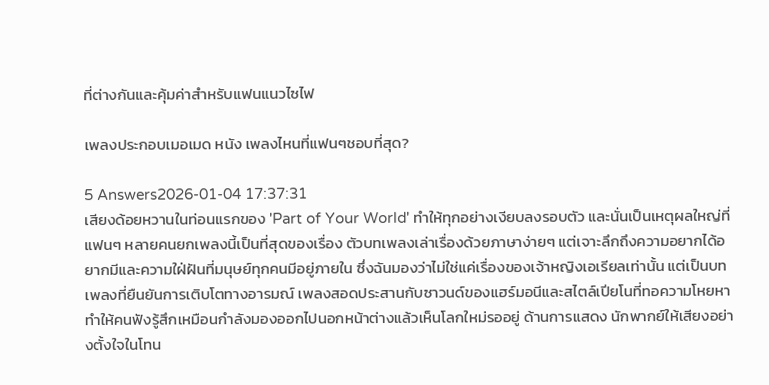ที่ต่างกันและคุ้มค่าสำหรับแฟนแนวไซไฟ

เพลงประกอบเมอเมด หนัง เพลงไหนที่แฟนๆชอบที่สุด?

5 Answers2026-01-04 17:37:31
เสียงด้อยหวานในท่อนแรกของ 'Part of Your World' ทำให้ทุกอย่างเงียบลงรอบตัว และนั่นเป็นเหตุผลใหญ่ที่แฟนๆ หลายคนยกเพลงนี้เป็นที่สุดของเรื่อง ตัวบทเพลงเล่าเรื่องด้วยภาษาง่ายๆ แต่เจาะลึกถึงความอยากได้อยากมีและความใฝ่ฝันที่มนุษย์ทุกคนมีอยู่ภายใน ซึ่งฉันมองว่าไม่ใช่แค่เรื่องของเจ้าหญิงเอเรียลเท่านั้น แต่เป็นบทเพลงที่ยืนยันการเติบโตทางอารมณ์ เพลงสอดประสานกับซาวนด์ของแฮร์มอนีและสไตล์เปียโนที่ทอความโหยหา ทำให้คนฟังรู้สึกเหมือนกำลังมองออกไปนอกหน้าต่างแล้วเห็นโลกใหม่รออยู่ ด้านการแสดง นักพากย์ให้เสียงอย่างตั้งใจในโทน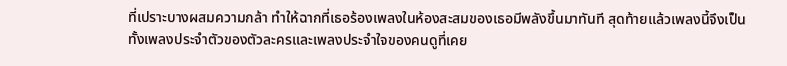ที่เปราะบางผสมความกล้า ทำให้ฉากที่เธอร้องเพลงในห้องสะสมของเธอมีพลังขึ้นมาทันที สุดท้ายแล้วเพลงนี้จึงเป็นทั้งเพลงประจำตัวของตัวละครและเพลงประจำใจของคนดูที่เคย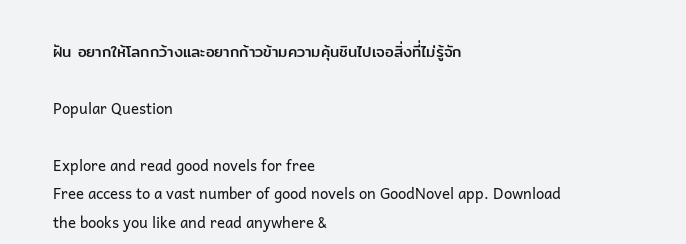ฝัน อยากให้โลกกว้างและอยากก้าวข้ามความคุ้นชินไปเจอสิ่งที่ไม่รู้จัก

Popular Question

Explore and read good novels for free
Free access to a vast number of good novels on GoodNovel app. Download the books you like and read anywhere &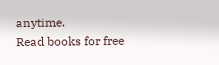anytime.
Read books for free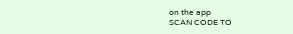on the app
SCAN CODE TO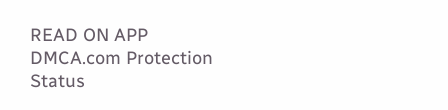READ ON APP
DMCA.com Protection Status